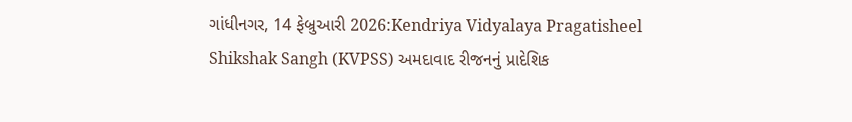ગાંધીનગર, 14 ફેબ્રુઆરી 2026:Kendriya Vidyalaya Pragatisheel Shikshak Sangh (KVPSS) અમદાવાદ રીજનનું પ્રાદેશિક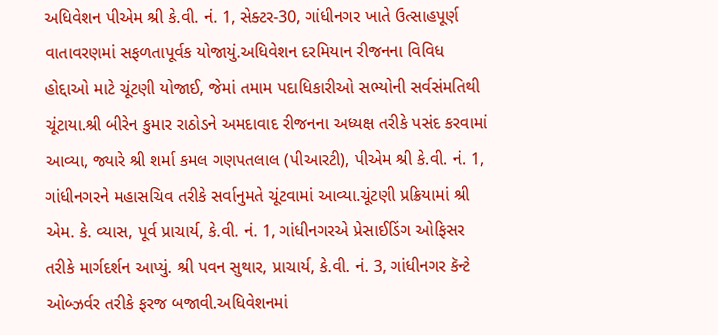અધિવેશન પીએમ શ્રી કે.વી. નં. 1, સેક્ટર-30, ગાંધીનગર ખાતે ઉત્સાહપૂર્ણ વાતાવરણમાં સફળતાપૂર્વક યોજાયું.અધિવેશન દરમિયાન રીજનના વિવિધ હોદ્દાઓ માટે ચૂંટણી યોજાઈ, જેમાં તમામ પદાધિકારીઓ સભ્યોની સર્વસંમતિથી ચૂંટાયા.શ્રી બીરેન કુમાર રાઠોડને અમદાવાદ રીજનના અધ્યક્ષ તરીકે પસંદ કરવામાં આવ્યા, જ્યારે શ્રી શર્મા કમલ ગણપતલાલ (પીઆરટી), પીએમ શ્રી કે.વી. નં. 1, ગાંધીનગરને મહાસચિવ તરીકે સર્વાનુમતે ચૂંટવામાં આવ્યા.ચૂંટણી પ્રક્રિયામાં શ્રી એમ. કે. વ્યાસ, પૂર્વ પ્રાચાર્ય, કે.વી. નં. 1, ગાંધીનગરએ પ્રેસાઈડિંગ ઓફિસર તરીકે માર્ગદર્શન આપ્યું. શ્રી પવન સુથાર, પ્રાચાર્ય, કે.વી. નં. 3, ગાંધીનગર કૅન્ટે ઓબ્ઝર્વર તરીકે ફરજ બજાવી.અધિવેશનમાં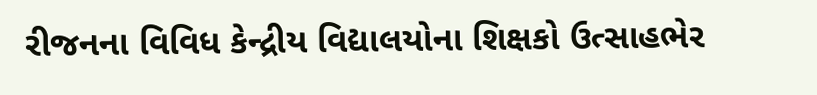રીજનના વિવિધ કેન્દ્રીય વિદ્યાલયોના શિક્ષકો ઉત્સાહભેર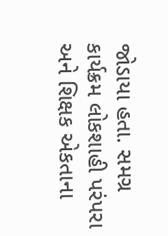જોડાયા હતા. સમગ્ર કાર્યક્રમ લોકશાહી પરંપરા અને શિક્ષક એકતાના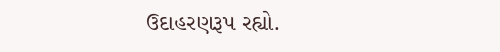ઉદાહરણરૂપ રહ્યો.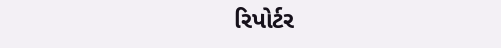રિપોર્ટર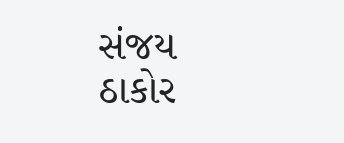સંજય ઠાકોર